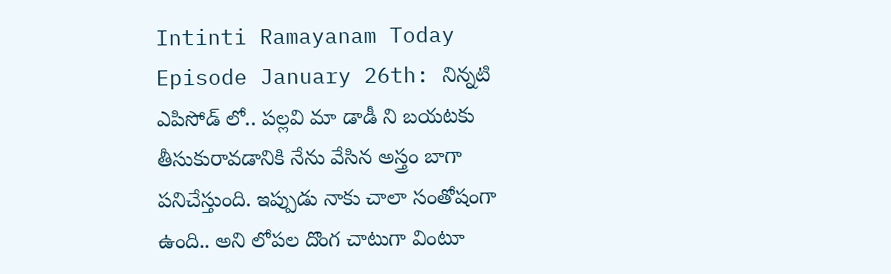Intinti Ramayanam Today Episode January 26th: నిన్నటి ఎపిసోడ్ లో.. పల్లవి మా డాడీ ని బయటకు తీసుకురావడానికి నేను వేసిన అస్త్రం బాగా పనిచేస్తుంది. ఇప్పుడు నాకు చాలా సంతోషంగా ఉంది.. అని లోపల దొంగ చాటుగా వింటూ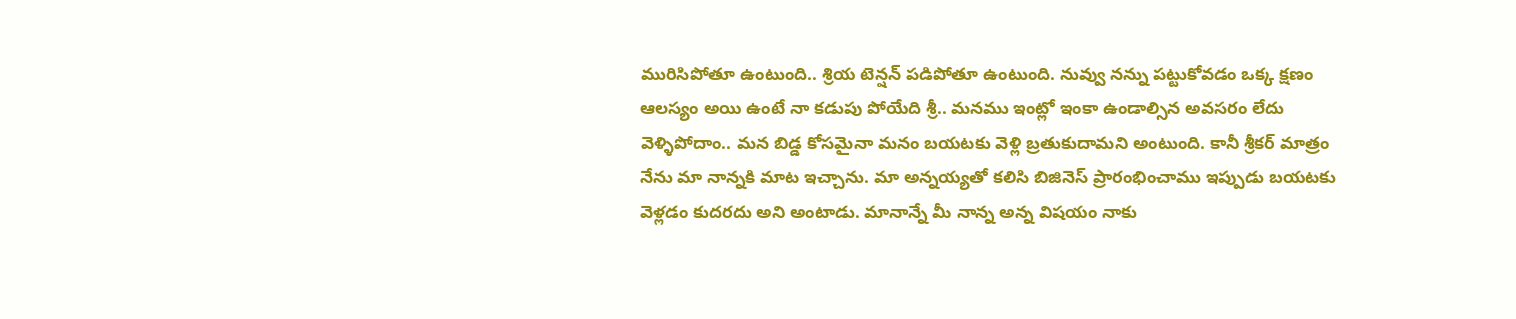మురిసిపోతూ ఉంటుంది.. శ్రియ టెన్షన్ పడిపోతూ ఉంటుంది. నువ్వు నన్ను పట్టుకోవడం ఒక్క క్షణం ఆలస్యం అయి ఉంటే నా కడుపు పోయేది శ్రీ.. మనము ఇంట్లో ఇంకా ఉండాల్సిన అవసరం లేదు వెళ్ళిపోదాం.. మన బిడ్డ కోసమైనా మనం బయటకు వెళ్లి బ్రతుకుదామని అంటుంది. కానీ శ్రీకర్ మాత్రం నేను మా నాన్నకి మాట ఇచ్చాను. మా అన్నయ్యతో కలిసి బిజినెస్ ప్రారంభించాము ఇప్పుడు బయటకు వెళ్లడం కుదరదు అని అంటాడు. మానాన్నే మీ నాన్న అన్న విషయం నాకు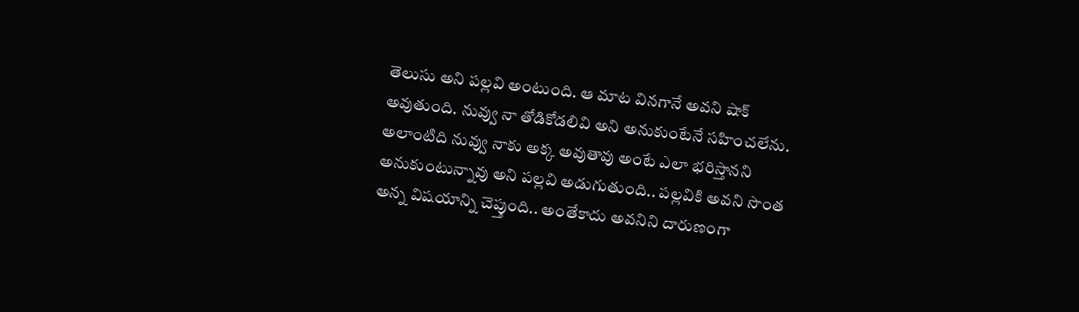తెలుసు అని పల్లవి అంటుంది. ఆ మాట వినగానే అవని షాక్ అవుతుంది. నువ్వు నా తోడికోడలివి అని అనుకుంటేనే సహించలేను. అలాంటిది నువ్వు నాకు అక్క అవుతావు అంటే ఎలా భరిస్తానని అనుకుంటున్నావు అని పల్లవి అడుగుతుంది.. పల్లవికి అవని సొంత అన్న విషయాన్ని చెప్తుంది.. అంతేకాదు అవనిని దారుణంగా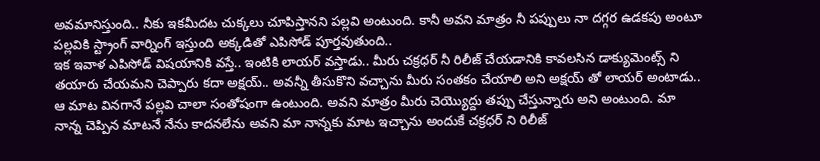అవమానిస్తుంది.. నీకు ఇకమీదట చుక్కలు చూపిస్తానని పల్లవి అంటుంది. కానీ అవని మాత్రం నీ పప్పులు నా దగ్గర ఉడకపు అంటూ పల్లవికి స్ట్రాంగ్ వార్నింగ్ ఇస్తుంది అక్కడితో ఎపిసోడ్ పూర్తవుతుంది..
ఇక ఇవాళ ఎపిసోడ్ విషయానికి వస్తే.. ఇంటికి లాయర్ వస్తాడు.. మీరు చక్రధర్ నీ రిలీజ్ చేయడానికి కావలసిన డాక్యుమెంట్స్ ని తయారు చేయమని చెప్పారు కదా అక్షయ్.. అవన్నీ తీసుకొని వచ్చాను మీరు సంతకం చేయాలి అని అక్షయ్ తో లాయర్ అంటాడు.. ఆ మాట వినగానే పల్లవి చాలా సంతోషంగా ఉంటుంది. అవని మాత్రం మీరు చెయ్యొద్దు తప్పు చేస్తున్నారు అని అంటుంది. మా నాన్న చెప్పిన మాటనే నేను కాదనలేను అవని మా నాన్నకు మాట ఇచ్చాను అందుకే చక్రధర్ ని రిలీజ్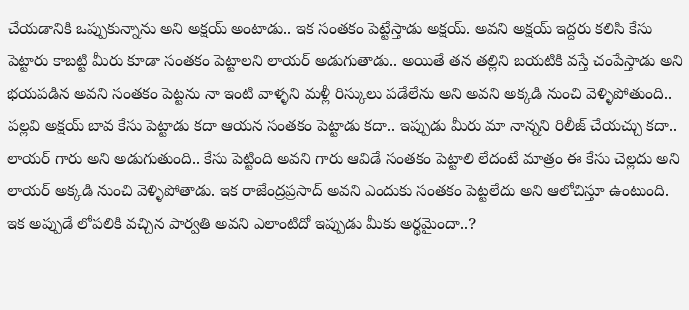చేయడానికి ఒప్పుకున్నాను అని అక్షయ్ అంటాడు.. ఇక సంతకం పెట్టేస్తాడు అక్షయ్. అవని అక్షయ్ ఇద్దరు కలిసి కేసు పెట్టారు కాబట్టి మీరు కూడా సంతకం పెట్టాలని లాయర్ అడుగుతాడు.. అయితే తన తల్లిని బయటికి వస్తే చంపేస్తాడు అని భయపడిన అవని సంతకం పెట్టను నా ఇంటి వాళ్ళని మళ్లీ రిస్కులు పడేలేను అని అవని అక్కడి నుంచి వెళ్ళిపోతుంది..
పల్లవి అక్షయ్ బావ కేసు పెట్టాడు కదా ఆయన సంతకం పెట్టాడు కదా.. ఇప్పుడు మీరు మా నాన్నని రిలీజ్ చేయచ్చు కదా.. లాయర్ గారు అని అడుగుతుంది.. కేసు పెట్టింది అవని గారు ఆవిడే సంతకం పెట్టాలి లేదంటే మాత్రం ఈ కేసు చెల్లదు అని లాయర్ అక్కడి నుంచి వెళ్ళిపోతాడు. ఇక రాజేంద్రప్రసాద్ అవని ఎందుకు సంతకం పెట్టలేదు అని ఆలోచిస్తూ ఉంటుంది. ఇక అప్పుడే లోపలికి వచ్చిన పార్వతి అవని ఎలాంటిదో ఇప్పుడు మీకు అర్థమైందా..?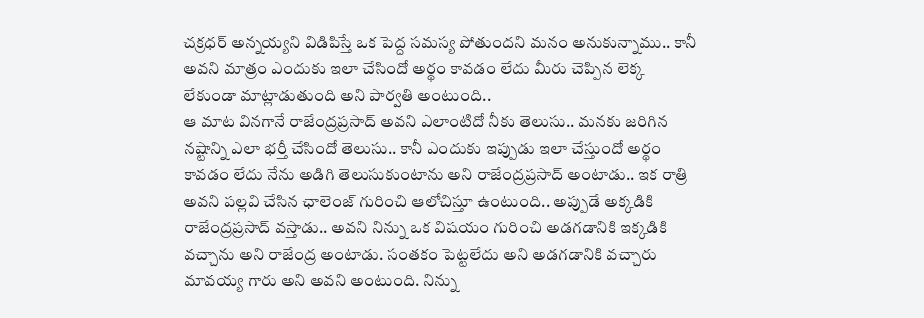చక్రధర్ అన్నయ్యని విడిపిస్తే ఒక పెద్ద సమస్య పోతుందని మనం అనుకున్నాము.. కానీ అవని మాత్రం ఎందుకు ఇలా చేసిందో అర్థం కావడం లేదు మీరు చెప్పిన లెక్క లేకుండా మాట్లాడుతుంది అని పార్వతి అంటుంది..
ఆ మాట వినగానే రాజేంద్రప్రసాద్ అవని ఎలాంటిదో నీకు తెలుసు.. మనకు జరిగిన నష్టాన్ని ఎలా భర్తీ చేసిందో తెలుసు.. కానీ ఎందుకు ఇప్పుడు ఇలా చేస్తుందో అర్థం కావడం లేదు నేను అడిగి తెలుసుకుంటాను అని రాజేంద్రప్రసాద్ అంటాడు.. ఇక రాత్రి అవని పల్లవి చేసిన ఛాలెంజ్ గురించి ఆలోచిస్తూ ఉంటుంది.. అప్పుడే అక్కడికి రాజేంద్రప్రసాద్ వస్తాడు.. అవని నిన్ను ఒక విషయం గురించి అడగడానికి ఇక్కడికి వచ్చాను అని రాజేంద్ర అంటాడు. సంతకం పెట్టలేదు అని అడగడానికి వచ్చారు మావయ్య గారు అని అవని అంటుంది. నిన్ను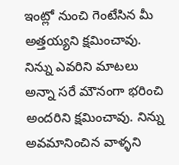ఇంట్లో నుంచి గెంటేసిన మీ అత్తయ్యని క్షమించావు. నిన్ను ఎవరిని మాటలు అన్నా సరే మౌనంగా భరించి అందరిని క్షమించావు. నిన్ను అవమానించిన వాళ్ళని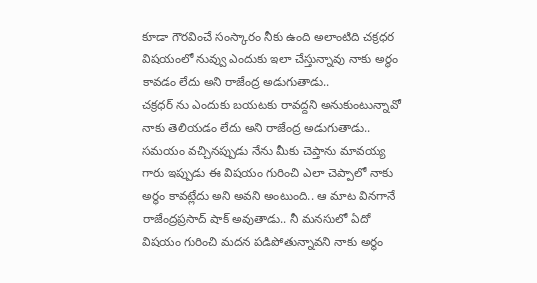కూడా గౌరవించే సంస్కారం నీకు ఉంది అలాంటిది చక్రధర విషయంలో నువ్వు ఎందుకు ఇలా చేస్తున్నావు నాకు అర్థం కావడం లేదు అని రాజేంద్ర అడుగుతాడు..
చక్రధర్ ను ఎందుకు బయటకు రావద్దని అనుకుంటున్నావో నాకు తెలియడం లేదు అని రాజేంద్ర అడుగుతాడు.. సమయం వచ్చినప్పుడు నేను మీకు చెప్తాను మావయ్య గారు ఇప్పుడు ఈ విషయం గురించి ఎలా చెప్పాలో నాకు అర్థం కావట్లేదు అని అవని అంటుంది.. ఆ మాట వినగానే రాజేంద్రప్రసాద్ షాక్ అవుతాడు.. నీ మనసులో ఏదో విషయం గురించి మదన పడిపోతున్నావని నాకు అర్థం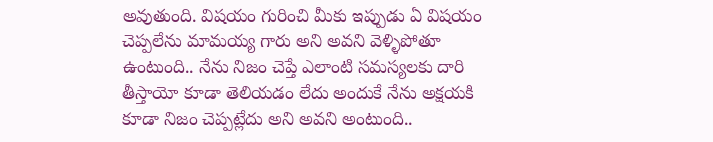అవుతుంది. విషయం గురించి మీకు ఇప్పుడు ఏ విషయం చెప్పలేను మామయ్య గారు అని అవని వెళ్ళిపోతూ ఉంటుంది.. నేను నిజం చెప్తే ఎలాంటి సమస్యలకు దారి తీస్తాయో కూడా తెలియడం లేదు అందుకే నేను అక్షయకి కూడా నిజం చెప్పట్లేదు అని అవని అంటుంది..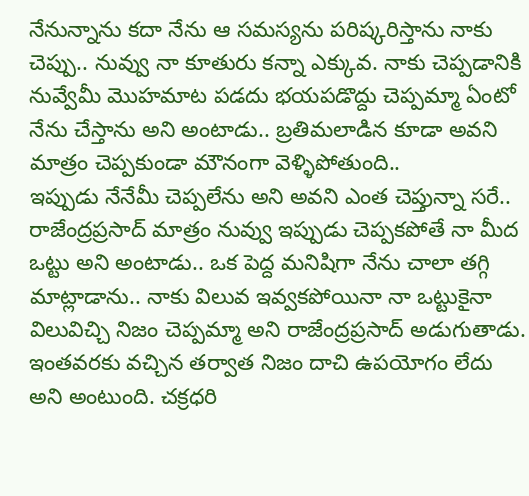నేనున్నాను కదా నేను ఆ సమస్యను పరిష్కరిస్తాను నాకు చెప్పు.. నువ్వు నా కూతురు కన్నా ఎక్కువ. నాకు చెప్పడానికి నువ్వేమీ మొహమాట పడదు భయపడొద్దు చెప్పమ్మా ఏంటో నేను చేస్తాను అని అంటాడు.. బ్రతిమలాడిన కూడా అవని మాత్రం చెప్పకుండా మౌనంగా వెళ్ళిపోతుంది..
ఇప్పుడు నేనేమీ చెప్పలేను అని అవని ఎంత చెప్తున్నా సరే.. రాజేంద్రప్రసాద్ మాత్రం నువ్వు ఇప్పుడు చెప్పకపోతే నా మీద ఒట్టు అని అంటాడు.. ఒక పెద్ద మనిషిగా నేను చాలా తగ్గి మాట్లాడాను.. నాకు విలువ ఇవ్వకపోయినా నా ఒట్టుకైనా విలువిచ్చి నిజం చెప్పమ్మా అని రాజేంద్రప్రసాద్ అడుగుతాడు. ఇంతవరకు వచ్చిన తర్వాత నిజం దాచి ఉపయోగం లేదు అని అంటుంది. చక్రధరి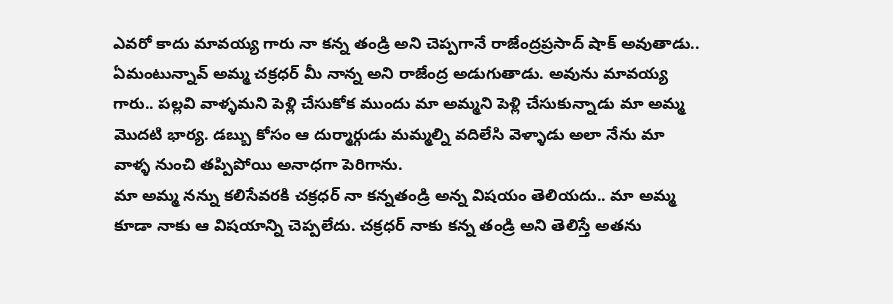ఎవరో కాదు మావయ్య గారు నా కన్న తండ్రి అని చెప్పగానే రాజేంద్రప్రసాద్ షాక్ అవుతాడు.. ఏమంటున్నావ్ అమ్మ చక్రధర్ మీ నాన్న అని రాజేంద్ర అడుగుతాడు. అవును మావయ్య గారు.. పల్లవి వాళ్ళమని పెళ్లి చేసుకోక ముందు మా అమ్మని పెళ్లి చేసుకున్నాడు మా అమ్మ మొదటి భార్య. డబ్బు కోసం ఆ దుర్మార్గుడు మమ్మల్ని వదిలేసి వెళ్ళాడు అలా నేను మా వాళ్ళ నుంచి తప్పిపోయి అనాధగా పెరిగాను.
మా అమ్మ నన్ను కలిసేవరకి చక్రధర్ నా కన్నతండ్రి అన్న విషయం తెలియదు.. మా అమ్మ కూడా నాకు ఆ విషయాన్ని చెప్పలేదు. చక్రధర్ నాకు కన్న తండ్రి అని తెలిస్తే అతను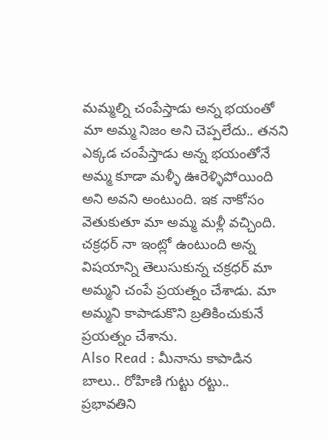మమ్మల్ని చంపేస్తాడు అన్న భయంతో మా అమ్మ నిజం అని చెప్పలేదు.. తనని ఎక్కడ చంపేస్తాడు అన్న భయంతోనే అమ్మ కూడా మళ్ళీ ఊరెళ్ళిపోయింది అని అవని అంటుంది. ఇక నాకోసం వెతుకుతూ మా అమ్మ మళ్లీ వచ్చింది. చక్రధర్ నా ఇంట్లో ఉంటుంది అన్న విషయాన్ని తెలుసుకున్న చక్రధర్ మా అమ్మని చంపే ప్రయత్నం చేశాడు. మా అమ్మని కాపాడుకొని బ్రతికించుకునే ప్రయత్నం చేశాను.
Also Read : మీనాను కాపాడిన బాలు.. రోహిణి గుట్టు రట్టు.. ప్రభావతిని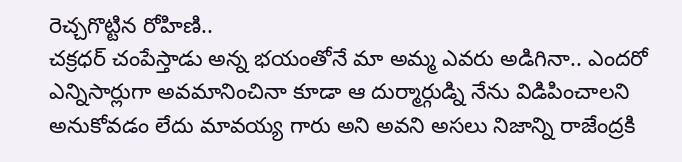రెచ్చగొట్టిన రోహిణి..
చక్రధర్ చంపేస్తాడు అన్న భయంతోనే మా అమ్మ ఎవరు అడిగినా.. ఎందరో ఎన్నిసార్లుగా అవమానించినా కూడా ఆ దుర్మార్గుడ్ని నేను విడిపించాలని అనుకోవడం లేదు మావయ్య గారు అని అవని అసలు నిజాన్ని రాజేంద్రకి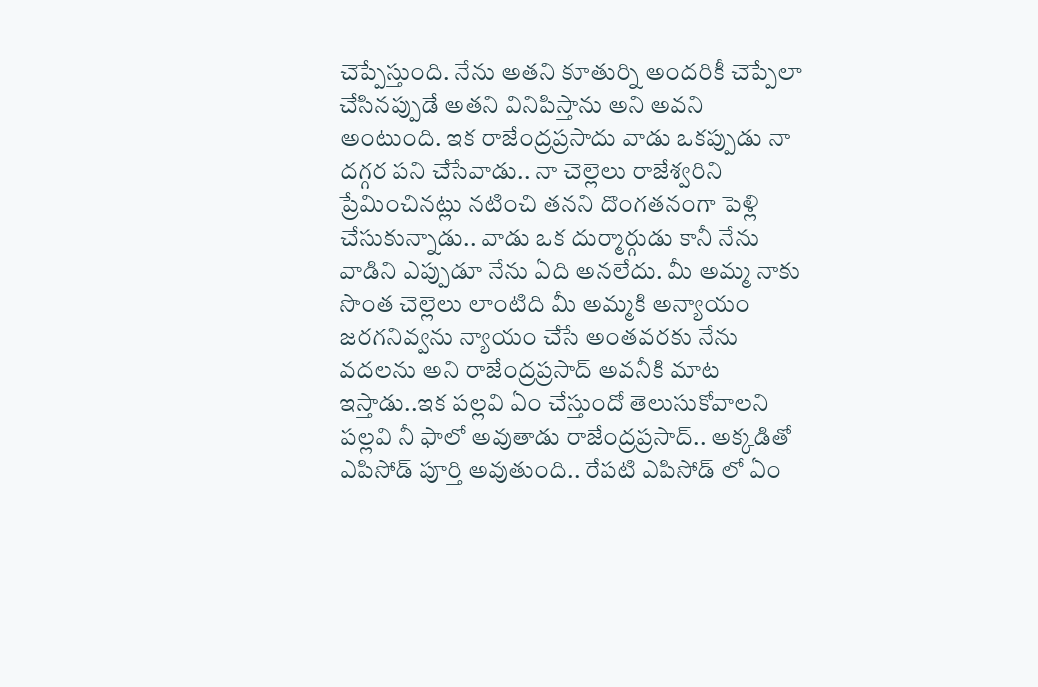చెప్పేస్తుంది. నేను అతని కూతుర్ని అందరికీ చెప్పేలా చేసినప్పుడే అతని వినిపిస్తాను అని అవని అంటుంది. ఇక రాజేంద్రప్రసాదు వాడు ఒకప్పుడు నా దగ్గర పని చేసేవాడు.. నా చెల్లెలు రాజేశ్వరిని ప్రేమించినట్లు నటించి తనని దొంగతనంగా పెళ్లి చేసుకున్నాడు.. వాడు ఒక దుర్మార్గుడు కానీ నేను వాడిని ఎప్పుడూ నేను ఏది అనలేదు. మీ అమ్మ నాకు సొంత చెల్లెలు లాంటిది మీ అమ్మకి అన్యాయం జరగనివ్వను న్యాయం చేసే అంతవరకు నేను వదలను అని రాజేంద్రప్రసాద్ అవనీకి మాట ఇస్తాడు..ఇక పల్లవి ఏం చేస్తుందో తెలుసుకోవాలని పల్లవి నీ ఫాలో అవుతాడు రాజేంద్రప్రసాద్.. అక్కడితో ఎపిసోడ్ పూర్తి అవుతుంది.. రేపటి ఎపిసోడ్ లో ఏం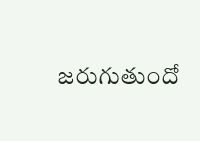జరుగుతుందో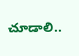చూడాలి..